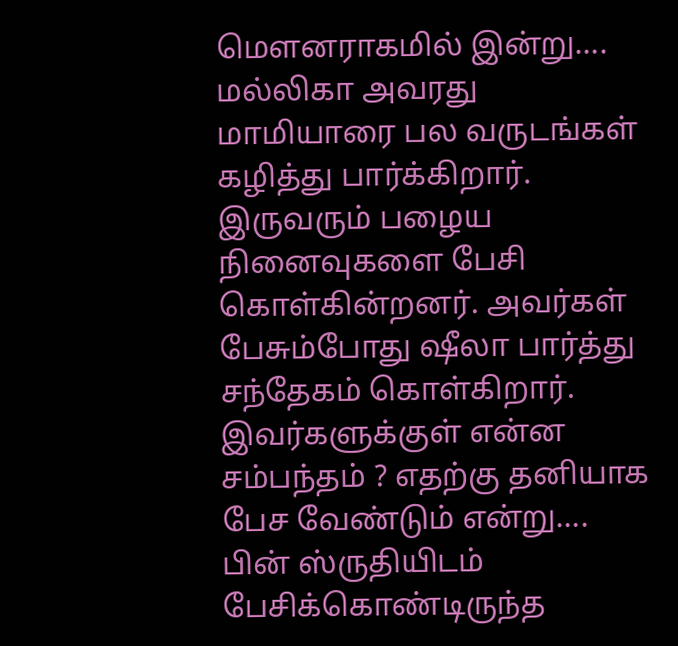மௌனராகமில் இன்று…. மல்லிகா அவரது மாமியாரை பல வருடங்கள் கழித்து பார்க்கிறார். இருவரும் பழைய நினைவுகளை பேசி கொள்கின்றனர். அவர்கள் பேசும்போது ஷீலா பார்த்து சந்தேகம் கொள்கிறார். இவர்களுக்குள் என்ன சம்பந்தம் ? எதற்கு தனியாக பேச வேண்டும் என்று…. பின் ஸ்ருதியிடம் பேசிக்கொண்டிருந்த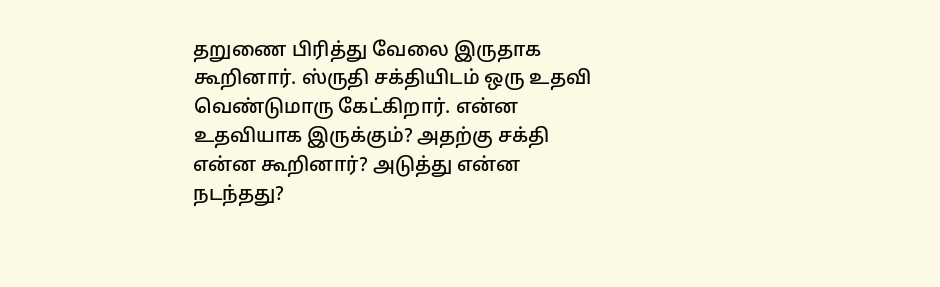தறுணை பிரித்து வேலை இருதாக கூறினார். ஸ்ருதி சக்தியிடம் ஒரு உதவி வெண்டுமாரு கேட்கிறார். என்ன உதவியாக இருக்கும்? அதற்கு சக்தி என்ன கூறினார்? அடுத்து என்ன நடந்தது?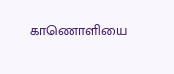காணொளியை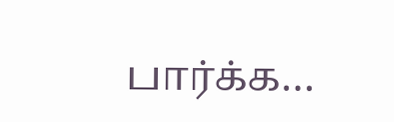பார்க்க…